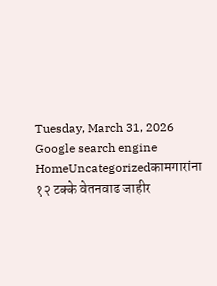Tuesday, March 31, 2026
Google search engine
HomeUncategorizedकामगारांना १२ टक्के वेतनवाढ जाहीर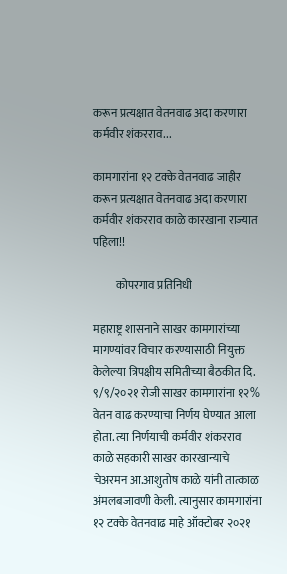करून प्रत्यक्षात वेतनवाढ अदा करणारा कर्मवीर शंकरराव...

कामगारांना १२ टक्के वेतनवाढ जाहीर करून प्रत्यक्षात वेतनवाढ अदा करणारा कर्मवीर शंकरराव काळे कारखाना राज्यात पहिला!!

          कोपरगाव प्रतिनिधी

महाराष्ट्र शासनाने साखर कामगारांच्या मागण्यांवर विचार करण्यासाठी नियुक्त केलेल्या त्रिपक्षीय समितीच्या बैठकीत दि. ९/९/२०२१ रोजी साखर कामगारांना १२% वेतन वाढ करण्याचा निर्णय घेण्यात आला होता. त्या निर्णयाची कर्मवीर शंकरराव काळे सहकारी साखर कारखान्याचे चेअरमन आ.आशुतोष काळे यांनी तात्काळ अंमलबजावणी केली. त्यानुसार कामगारांना १२ टक्के वेतनवाढ माहे ऑक्टोबर २०२१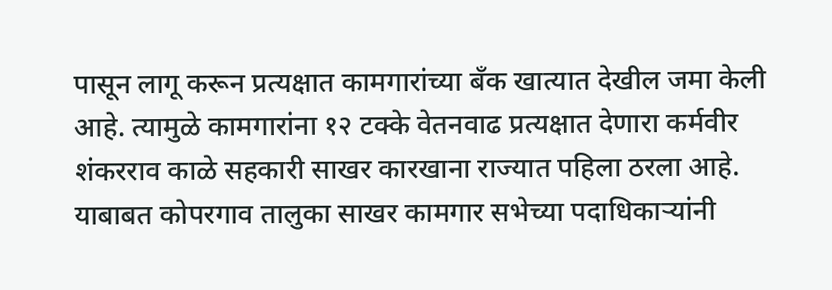पासून लागू करून प्रत्यक्षात कामगारांच्या बँक खात्यात देखील जमा केली आहे. त्यामुळे कामगारांना १२ टक्के वेतनवाढ प्रत्यक्षात देणारा कर्मवीर शंकरराव काळे सहकारी साखर कारखाना राज्यात पहिला ठरला आहे. याबाबत कोपरगाव तालुका साखर कामगार सभेच्या पदाधिकाऱ्यांनी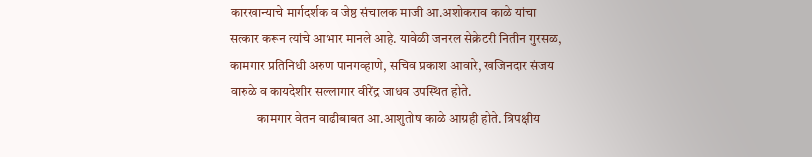कारखान्याचे मार्गदर्शक व जेष्ठ संचालक माजी आ.अशोकराव काळे यांचा सत्कार करून त्यांचे आभार मानले आहे. यावेळी जनरल सेक्रेटरी नितीन गुरसळ, कामगार प्रतिनिधी अरुण पानगव्हाणे, सचिव प्रकाश आवारे, खजिनदार संजय वारुळे व कायदेशीर सल्लागार वीरेंद्र जाधव उपस्थित होते.
          कामगार वेतन वाढीबाबत आ.आशुतोष काळे आग्रही होते. त्रिपक्षीय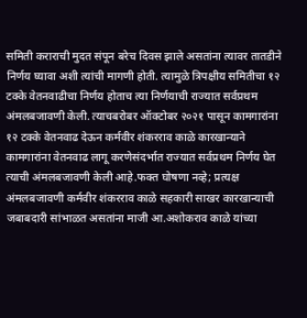समिती कराराची मुदत संपून बरेच दिवस झाले असतांना त्यावर तातडीने निर्णय घ्यावा अशी त्यांची मागणी होती. त्यामुळे त्रिपक्षीय समितीचा १२ टक्के वेतनवाढीचा निर्णय होताच त्या निर्णयाची राज्यात सर्वप्रथम अंमलबजावणी केली. त्याचबरोबर ऑक्टोबर २०२१ पासून कामगारांना १२ टक्के वेतनवाढ देऊन कर्मवीर शंकरराव काळे कारखान्याने कामगारांना वेतनवाढ लागू करणेसंदर्भात राज्यात सर्वप्रथम निर्णय घेत त्याची अंमलबजावणी केली आहे.फक्त घोषणा नव्हे; प्रत्यक्ष अंमलबजावणी कर्मवीर शंकरराव काळे सहकारी साखर कारखान्याची जबाबदारी सांभाळत असतांना माजी आ.अशोकराव काळे यांच्या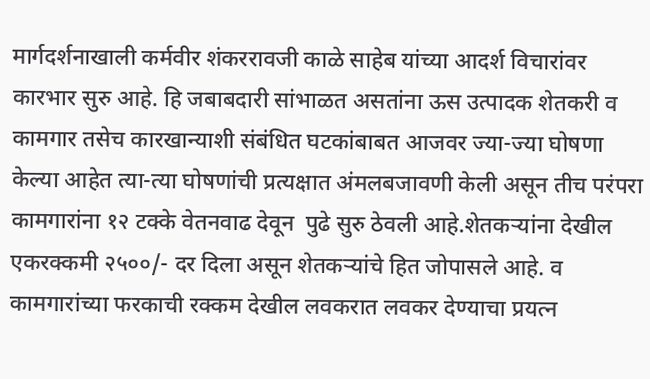मार्गदर्शनाखाली कर्मवीर शंकररावजी काळे साहेब यांच्या आदर्श विचारांवर कारभार सुरु आहे. हि जबाबदारी सांभाळत असतांना ऊस उत्पादक शेतकरी व कामगार तसेच कारखान्याशी संबंधित घटकांबाबत आजवर ज्या-ज्या घोषणा केल्या आहेत त्या-त्या घोषणांची प्रत्यक्षात अंमलबजावणी केली असून तीच परंपरा कामगारांना १२ टक्के वेतनवाढ देवून  पुढे सुरु ठेवली आहे.शेतकऱ्यांना देखील एकरक्कमी २५००/- दर दिला असून शेतकऱ्यांचे हित जोपासले आहे. व कामगारांच्या फरकाची रक्कम देखील लवकरात लवकर देण्याचा प्रयत्न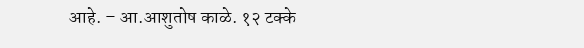आहे. – आ.आशुतोष काळे. १२ टक्के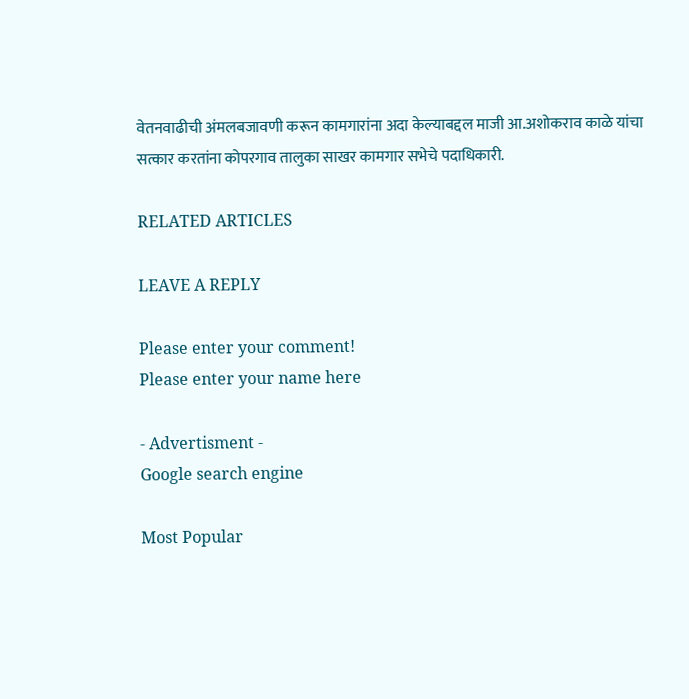वेतनवाढीची अंमलबजावणी करून कामगारांना अदा केल्याबद्दल माजी आ.अशोकराव काळे यांचा सत्कार करतांना कोपरगाव तालुका साखर कामगार सभेचे पदाधिकारी.

RELATED ARTICLES

LEAVE A REPLY

Please enter your comment!
Please enter your name here

- Advertisment -
Google search engine

Most Popular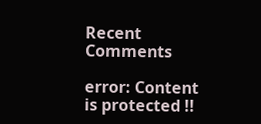Recent Comments

error: Content is protected !!